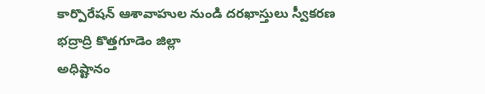కార్పొరేషన్ ఆశావాహుల నుండి దరఖాస్తులు స్వీకరణ
భద్రాద్రి కొత్తగూడెం జిల్లా
అధిష్టానం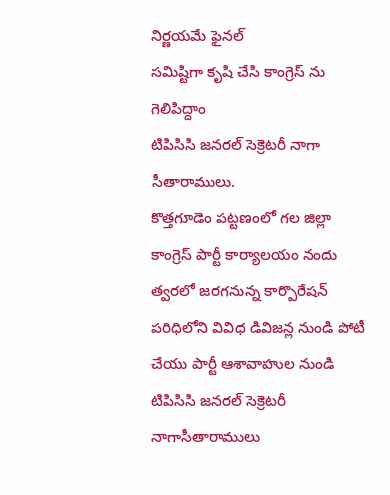నిర్ణయమే ఫైనల్
సమిష్టిగా కృషి చేసి కాంగ్రెస్ ను గెలిపిద్దాం
టిపిసిసి జనరల్ సెక్రెటరీ నాగా సీతారాములు.
కొత్తగూడెం పట్టణంలో గల జిల్లా కాంగ్రెస్ పార్టీ కార్యాలయం నందు త్వరలో జరగనున్న కార్పొరేషన్ పరిధిలోని వివిధ డివిజన్ల నుండి పోటీ చేయు పార్టీ ఆశావాహుల నుండి టిపిసిసి జనరల్ సెక్రెటరీ నాగాసీతారాములు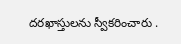దరఖాస్తులను స్వీకరించారు .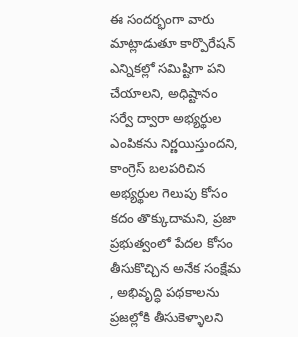ఈ సందర్భంగా వారు మాట్లాడుతూ కార్పొరేషన్ ఎన్నికల్లో సమిష్టిగా పని చేయాలని, అధిష్టానం సర్వే ద్వారా అభ్యర్థుల ఎంపికను నిర్ణయిస్తుందని, కాంగ్రెస్ బలపరిచిన అభ్యర్థుల గెలుపు కోసం కదం తొక్కుదామని, ప్రజా ప్రభుత్వంలో పేదల కోసం తీసుకొచ్చిన అనేక సంక్షేమ , అభివృద్ధి పథకాలను ప్రజల్లోకి తీసుకెళ్ళాలని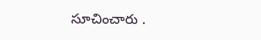సూచించారు .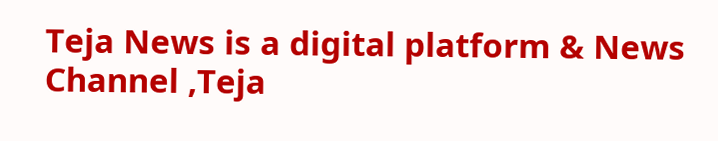Teja News is a digital platform & News Channel ,Teja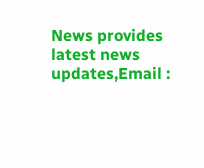News provides latest news updates,Email :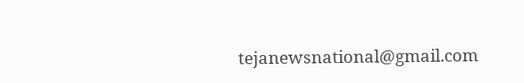tejanewsnational@gmail.com